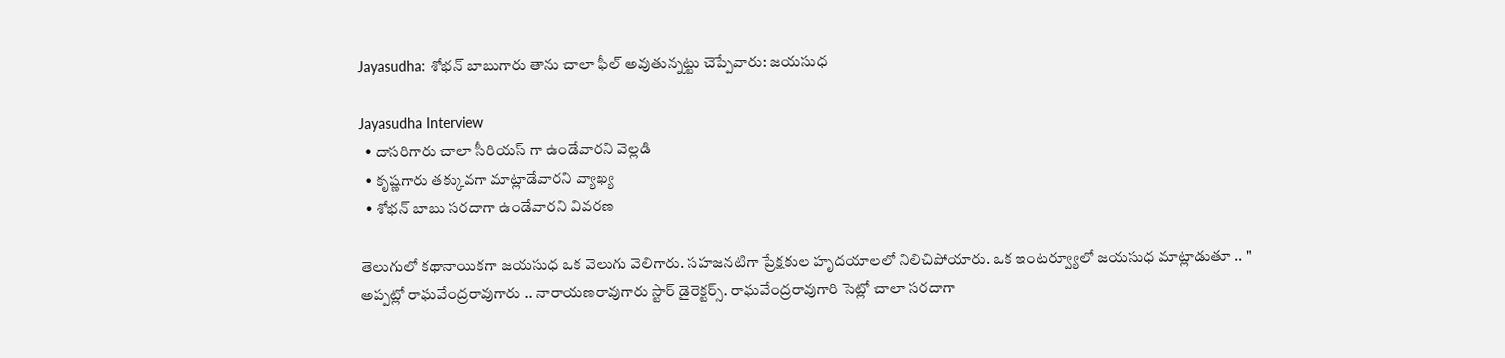Jayasudha: శోభన్ బాబుగారు తాను చాలా ఫీల్ అవుతున్నట్టు చెప్పేవారు: జయసుధ

Jayasudha Interview
  • దాసరిగారు చాలా సీరియస్ గా ఉండేవారని వెల్లడి
  • కృష్ణగారు తక్కువగా మాట్లాడేవారని వ్యాఖ్య
  • శోభన్ బాబు సరదాగా ఉండేవారని వివరణ

తెలుగులో కథానాయికగా జయసుధ ఒక వెలుగు వెలిగారు. సహజనటిగా ప్రేక్షకుల హృదయాలలో నిలిచిపోయారు. ఒక ఇంటర్వ్యూలో జయసుధ మాట్లాడుతూ .. " అప్పట్లో రాఘవేంద్రరావుగారు .. నారాయణరావుగారు స్టార్ డైరెక్టర్స్. రాఘవేంద్రరావుగారి సెట్లో చాలా సరదాగా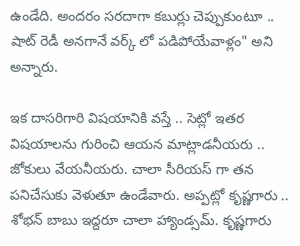ఉండేది. అందరం సరదాగా కబుర్లు చెప్పుకుంటూ .. షాట్ రెడీ అనగానే వర్క్ లో పడిపోయేవాళ్లం" అని అన్నారు.

ఇక దాసరిగారి విషయానికి వస్తే .. సెట్లో ఇతర విషయాలను గురించి ఆయన మాట్లాడనీయరు .. జోకులు వేయనీయరు. చాలా సీరియస్ గా తన పనిచేసుకు వెళుతూ ఉండేవారు. అప్పట్లో కృష్ణగారు .. శోభన్ బాబు ఇద్దరూ చాలా హ్యాండ్సమ్. కృష్ణగారు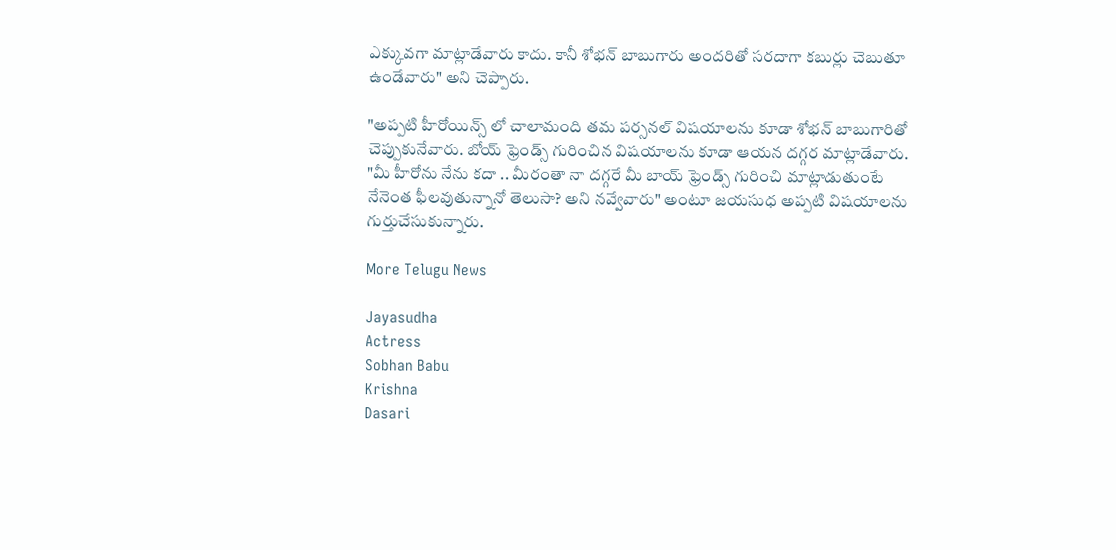ఎక్కువగా మాట్లాడేవారు కాదు. కానీ శోభన్ బాబుగారు అందరితో సరదాగా కబుర్లు చెబుతూ ఉండేవారు" అని చెప్పారు.

"అప్పటి హీరోయిన్స్ లో చాలామంది తమ పర్సనల్ విషయాలను కూడా శోభన్ బాబుగారితో చెప్పుకునేవారు. బోయ్ ఫ్రెండ్స్ గురించిన విషయాలను కూడా ఆయన దగ్గర మాట్లాడేవారు. "మీ హీరోను నేను కదా .. మీరంతా నా దగ్గరే మీ బాయ్ ఫ్రెండ్స్ గురించి మాట్లాడుతుంటే నేనెంత ఫీలవుతున్నానో తెలుసా? అని నవ్వేవారు" అంటూ జయసుధ అప్పటి విషయాలను గుర్తుచేసుకున్నారు.

More Telugu News

Jayasudha
Actress
Sobhan Babu
Krishna
Dasari